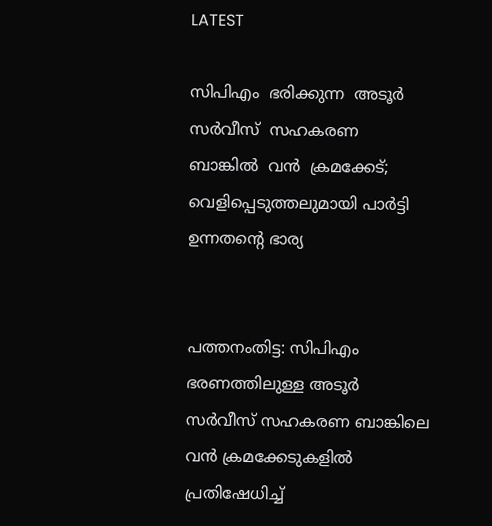LATEST

സിപിഎം  ഭരിക്കുന്ന  അടൂർ  സർവീസ്  സഹകരണ  ബാങ്കിൽ  വൻ  ക്രമക്കേട്; വെളിപ്പെടുത്തലുമായി പാർട്ടി ഉന്നതന്റെ ഭാര്യ


പത്തനംതിട്ട: സിപിഎം ഭരണത്തിലുള്ള അടൂർ സർവീസ് സഹകരണ ബാങ്കിലെ വൻ ക്രമക്കേടുകളിൽ പ്രതിഷേധിച്ച്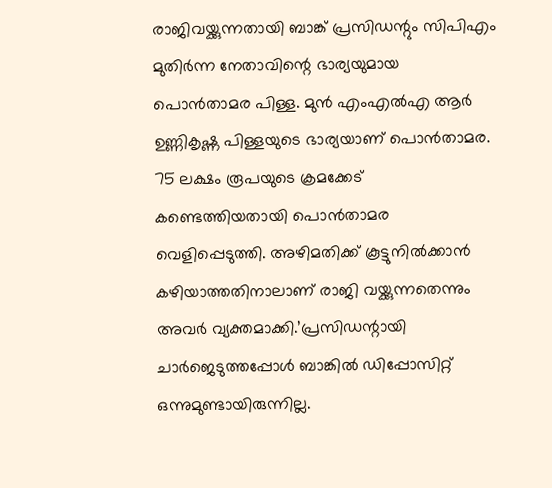രാജിവയ്ക്കുന്നതായി ബാങ്ക് പ്രസിഡന്റും സിപിഎം മുതിർന്ന നേതാവിന്റെ ഭാര്യയുമായ പൊൻതാമര പിള്ള. മുൻ എംഎൽഎ ആർ ഉണ്ണികൃഷ്ണ പിള്ളയുടെ ഭാര്യയാണ് പൊൻതാമര. 75 ലക്ഷം രൂപയുടെ ക്രമക്കേട് കണ്ടെത്തിയതായി പൊൻതാമര വെളിപ്പെടുത്തി. അഴിമതിക്ക് കൂട്ടുനിൽക്കാൻ കഴിയാത്തതിനാലാണ് രാജി വയ്ക്കുന്നതെന്നും അവർ വ്യക്തമാക്കി.’പ്രസിഡന്റായി ചാർജെടുത്തപ്പോൾ ബാങ്കിൽ ഡിപ്പോസിറ്റ് ഒന്നുമുണ്ടായിരുന്നില്ല.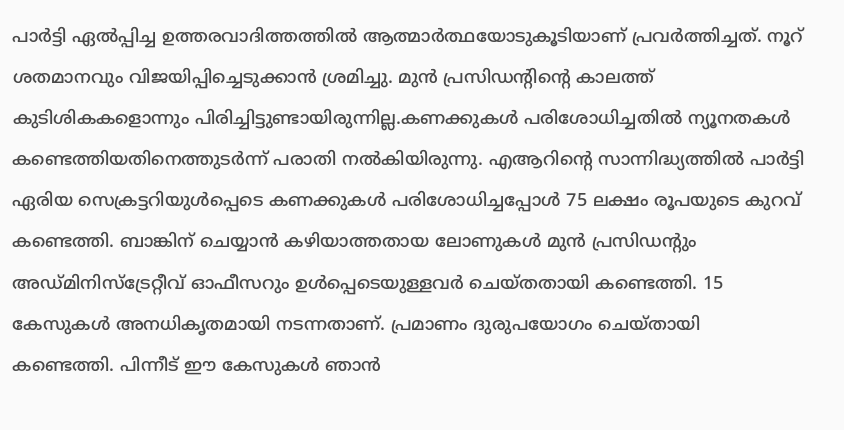പാർട്ടി ഏൽപ്പിച്ച ഉത്തരവാദിത്തത്തിൽ ആത്മാർത്ഥയോടുകൂടിയാണ് പ്രവർത്തിച്ചത്. നൂറ് ശതമാനവും വിജയിപ്പിച്ചെടുക്കാൻ ശ്രമിച്ചു. മുൻ പ്രസിഡന്റിന്റെ കാലത്ത് കുടിശികകളൊന്നും പിരിച്ചിട്ടുണ്ടായിരുന്നില്ല.കണക്കുകൾ പരിശോധിച്ചതിൽ ന്യൂനതകൾ കണ്ടെത്തിയതിനെത്തുടർന്ന് പരാതി നൽകിയിരുന്നു. എആറിന്റെ സാന്നിദ്ധ്യത്തിൽ പാർട്ടി ഏരിയ സെക്രട്ടറിയുൾപ്പെടെ കണക്കുകൾ പരിശോധിച്ചപ്പോൾ 75 ലക്ഷം രൂപയുടെ കുറവ് കണ്ടെത്തി. ബാങ്കിന് ചെയ്യാൻ കഴിയാത്തതായ ലോണുകൾ മുൻ പ്രസിഡന്റും അഡ്‌മിനിസ്ട്രേറ്റീവ് ഓഫീസറും ഉൾപ്പെടെയുള്ളവർ ചെയ്തതായി കണ്ടെത്തി. 15 കേസുകൾ അനധികൃതമായി നടന്നതാണ്. പ്രമാണം ദുരുപയോഗം ചെയ്തായി കണ്ടെത്തി. പിന്നീട് ഈ കേസുകൾ ഞാൻ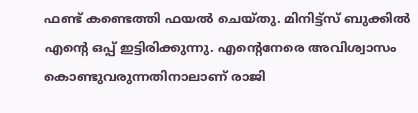ഫണ്ട് കണ്ടെത്തി ഫയൽ ചെയ്തു. മിനിട്ട്‌സ് ബുക്കിൽ എന്റെ ഒപ്പ് ഇട്ടിരിക്കുന്നു. എന്റെനേരെ അവിശ്വാസം കൊണ്ടുവരുന്നതിനാലാണ് രാജി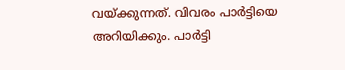വയ്ക്കുന്നത്. വിവരം പാർട്ടിയെ അറിയിക്കും. പാർട്ടി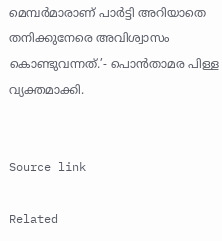മെമ്പർമാരാണ് പാർട്ടി അറിയാതെ തനിക്കുനേരെ അവിശ്വാസം കൊണ്ടുവന്നത്.’- പൊൻതാമര പിള്ള വ്യക്തമാക്കി.


Source link

Related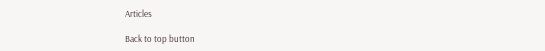Articles

Back to top button